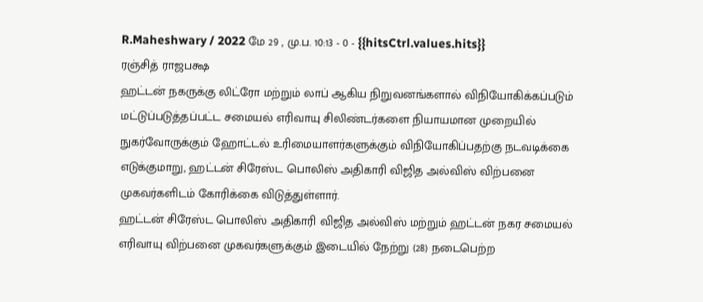R.Maheshwary / 2022 மே 29 , மு.ப. 10:13 - 0 - {{hitsCtrl.values.hits}}
ரஞ்சித் ராஜபக்ஷ
ஹட்டன் நகருக்கு லிட்ரோ மற்றும் லாப் ஆகிய நிறுவனங்களால் விநியோகிக்கப்படும் மட்டுப்படுத்தப்பட்ட சமையல் எரிவாயு சிலிண்டர்களை நியாயமான முறையில் நுகர்வோருக்கும் ஹோட்டல் உரிமையாளர்களுக்கும் விநியோகிப்பதற்கு நடவடிக்கை எடுக்குமாறு, ஹட்டன் சிரேஸ்ட பொலிஸ் அதிகாரி விஜித அல்விஸ் விற்பனை முகவர்களிடம் கோரிக்கை விடுத்துள்ளார்.
ஹட்டன் சிரேஸ்ட பொலிஸ் அதிகாரி விஜித அல்விஸ் மற்றும் ஹட்டன் நகர சமையல் எரிவாயு விற்பனை முகவர்களுக்கும் இடையில் நேற்று (28) நடைபெற்ற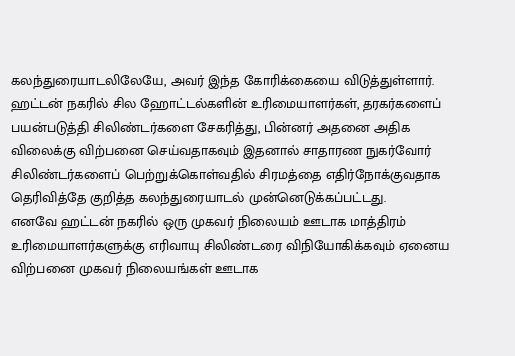கலந்துரையாடலிலேயே, அவர் இந்த கோரிக்கையை விடுத்துள்ளார்.
ஹட்டன் நகரில் சில ஹோட்டல்களின் உரிமையாளர்கள், தரகர்களைப் பயன்படுத்தி சிலிண்டர்களை சேகரித்து, பின்னர் அதனை அதிக விலைக்கு விற்பனை செய்வதாகவும் இதனால் சாதாரண நுகர்வோர் சிலிண்டர்களைப் பெற்றுக்கொள்வதில் சிரமத்தை எதிர்நோக்குவதாக தெரிவித்தே குறித்த கலந்துரையாடல் முன்னெடுக்கப்பட்டது.
எனவே ஹட்டன் நகரில் ஒரு முகவர் நிலையம் ஊடாக மாத்திரம் உரிமையாளர்களுக்கு எரிவாயு சிலிண்டரை விநியோகிக்கவும் ஏனைய விற்பனை முகவர் நிலையங்கள் ஊடாக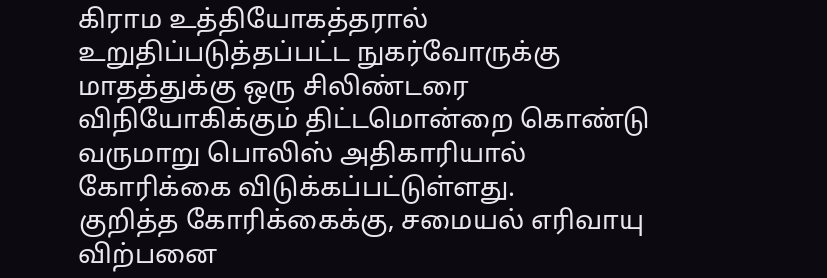கிராம உத்தியோகத்தரால் உறுதிப்படுத்தப்பட்ட நுகர்வோருக்கு மாதத்துக்கு ஒரு சிலிண்டரை விநியோகிக்கும் திட்டமொன்றை கொண்டு வருமாறு பொலிஸ் அதிகாரியால் கோரிக்கை விடுக்கப்பட்டுள்ளது.
குறித்த கோரிக்கைக்கு, சமையல் எரிவாயு விற்பனை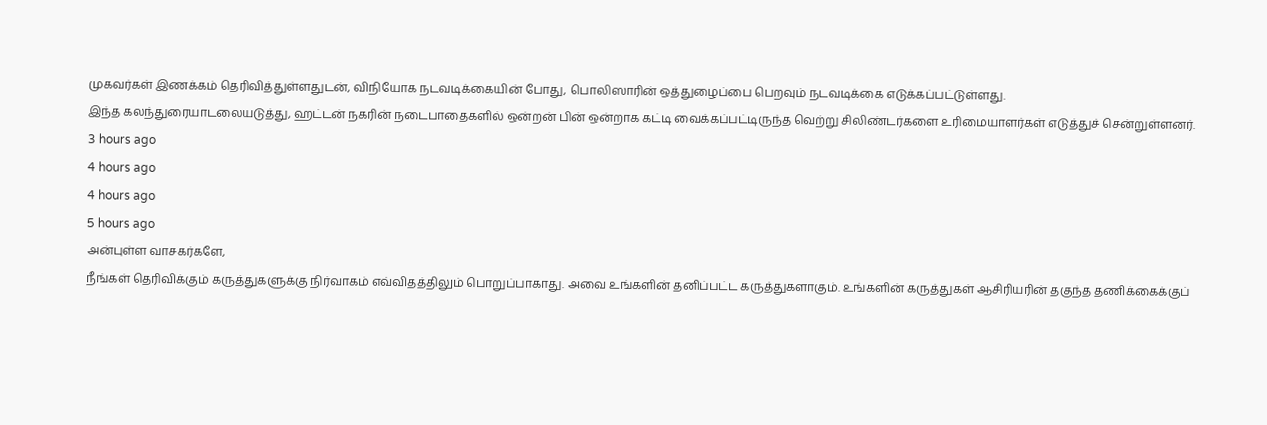முகவர்கள் இணக்கம் தெரிவித்துள்ளதுடன், விநியோக நடவடிக்கையின் போது, பொலிஸாரின் ஒத்துழைப்பை பெறவும் நடவடிக்கை எடுக்கப்பட்டுள்ளது.
இந்த கலந்துரையாடலையடுத்து, ஹட்டன் நகரின் நடைபாதைகளில் ஒன்றன் பின் ஒன்றாக கட்டி வைக்கப்பட்டிருந்த வெற்று சிலிண்டர்களை உரிமையாளர்கள் எடுத்துச் சென்றுள்ளனர்.
3 hours ago
4 hours ago
4 hours ago
5 hours ago
அன்புள்ள வாசகர்களே,
நீங்கள் தெரிவிக்கும் கருத்துகளுக்கு நிர்வாகம் எவ்விதத்திலும் பொறுப்பாகாது. அவை உங்களின் தனிப்பட்ட கருத்துகளாகும். உங்களின் கருத்துகள் ஆசிரியரின் தகுந்த தணிக்கைக்குப்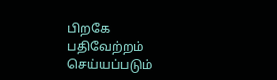பிறகே பதிவேற்றம் செய்யப்படும்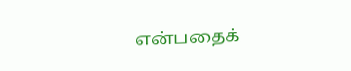என்பதைக்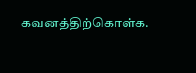கவனத்திற்கொள்க.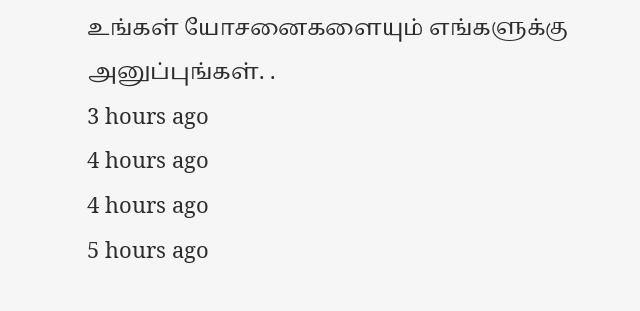உங்கள் யோசனைகளையும் எங்களுக்கு அனுப்புங்கள். .
3 hours ago
4 hours ago
4 hours ago
5 hours ago